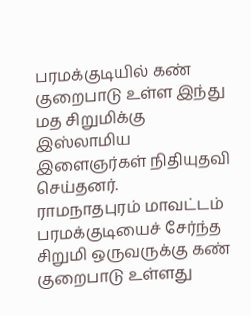பரமக்குடியில் கண் குறைபாடு உள்ள இந்து மத சிறுமிக்கு இஸ்லாமிய இளைஞர்கள் நிதியுதவி செய்தனர்.
ராமநாதபுரம் மாவட்டம் பரமக்குடியைச் சேர்ந்த சிறுமி ஒருவருக்கு கண் குறைபாடு உள்ளது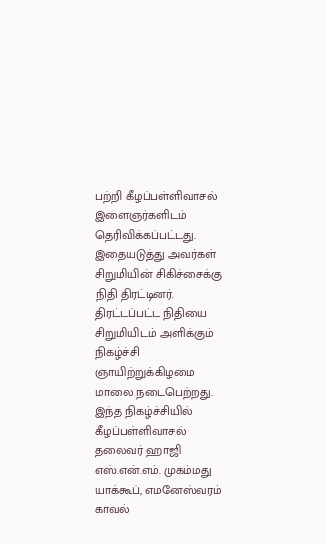பற்றி கீழப்பள்ளிவாசல் இளைஞர்களிடம் தெரிவிக்கப்பட்டது. இதையடுத்து அவர்கள் சிறுமியின் சிகிச்சைக்கு நிதி திரட்டினர்.
திரட்டப்பட்ட நிதியை சிறுமியிடம் அளிக்கும் நிகழ்ச்சி ஞாயிற்றுக்கிழமை மாலை நடைபெற்றது. இந்த நிகழ்ச்சியில் கீழப்பள்ளிவாசல் தலைவர் ஹாஜி எஸ்.என்.எம். முகம்மது யாக்கூப், எமனேஸ்வரம் காவல்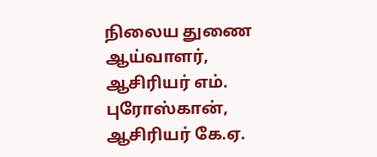நிலைய துணை ஆய்வாளர், ஆசிரியர் எம். புரோஸ்கான், ஆசிரியர் கே.ஏ.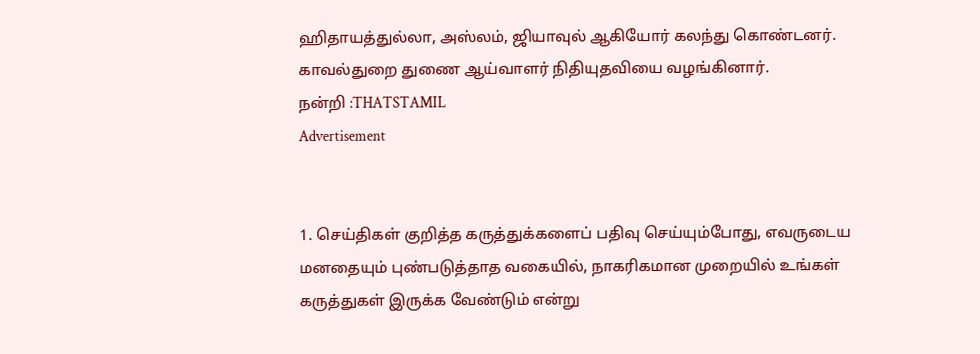ஹிதாயத்துல்லா, அஸ்லம், ஜியாவுல் ஆகியோர் கலந்து கொண்டனர். காவல்துறை துணை ஆய்வாளர் நிதியுதவியை வழங்கினார்.
நன்றி :THATSTAMIL
Advertisement


1. செய்திகள் குறித்த கருத்துக்களைப் பதிவு செய்யும்போது, எவருடைய மனதையும் புண்படுத்தாத வகையில், நாகரிகமான முறையில் உங்கள் கருத்துகள் இருக்க வேண்டும் என்று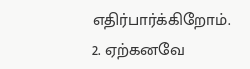எதிர்பார்க்கிறோம்.
2. ஏற்கனவே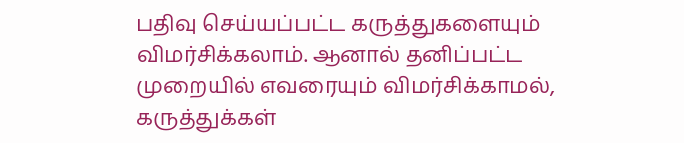பதிவு செய்யப்பட்ட கருத்துகளையும் விமர்சிக்கலாம். ஆனால் தனிப்பட்ட முறையில் எவரையும் விமர்சிக்காமல், கருத்துக்கள்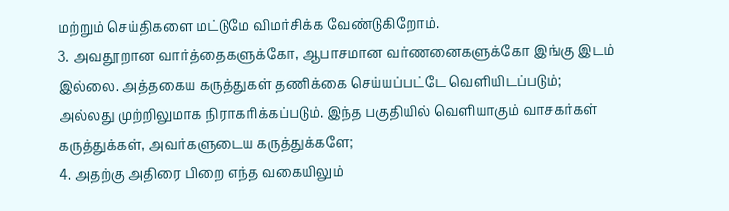மற்றும் செய்திகளை மட்டுமே விமர்சிக்க வேண்டுகிறோம்.
3. அவதூறான வார்த்தைகளுக்கோ, ஆபாசமான வர்ணனைகளுக்கோ இங்கு இடம் இல்லை. அத்தகைய கருத்துகள் தணிக்கை செய்யப்பட்டே வெளியிடப்படும்; அல்லது முற்றிலுமாக நிராகரிக்கப்படும். இந்த பகுதியில் வெளியாகும் வாசகர்கள் கருத்துக்கள், அவர்களுடைய கருத்துக்களே;
4. அதற்கு அதிரை பிறை எந்த வகையிலும்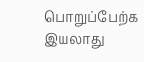பொறுப்பேற்க இயலாது